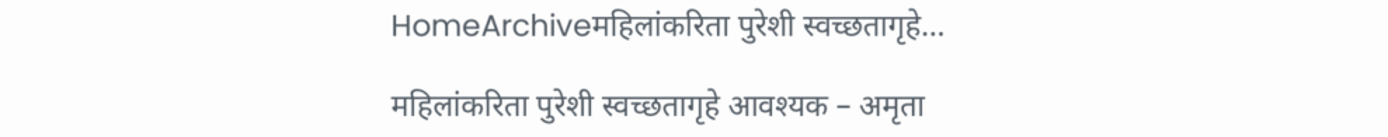HomeArchiveमहिलांकरिता पुरेशी स्वच्छतागृहे...

महिलांकरिता पुरेशी स्वच्छतागृहे आवश्यक – अमृता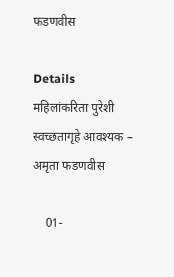फडणवीस

Details
महिलांकरिता पुरेशी स्वच्छतागृहे आवश्यक – अमृता फडणवीस

    01-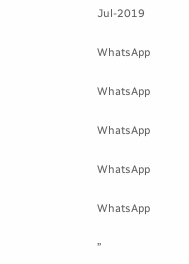Jul-2019

WhatsApp

WhatsApp

WhatsApp

WhatsApp

WhatsApp

”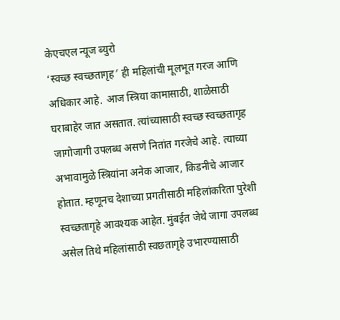केएचएल न्यूज ब्युरो
‘स्वच्छ स्वच्छतागृह′ ही महिलांची मूलभूत गरज आणि अधिकार आहे. आज स्त्रिया कामासाठी, शाळेसाठी घराबाहेर जात असतात. त्यांच्यासाठी स्वच्छ स्वच्छतागृह जागोजागी उपलब्ध असणे नितांत गरजेचे आहे. त्याच्या अभावामुळे स्त्रियांना अनेक आजार, किडनीचे आजार होतात. म्हणूनच देशाच्या प्रगतीसाठी महिलांकरिता पुरेशी स्वच्छतागृहे आवश्यक आहेत. मुंबईत जेथे जागा उपलब्ध असेल तिथे महिलांसाठी स्वछतागृहे उभारण्यासाठी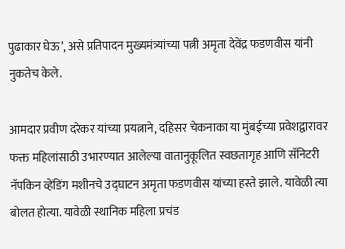पुढाकार घेऊ’, असे प्रतिपादन मुख्यमंत्र्यांच्या पत्नी अमृता देवेंद्र फडणवीस यांनी नुकतेच केले.

आमदार प्रवीण दरेकर यांच्या प्रयत्नाने, दहिसर चेकनाका या मुंबईच्या प्रवेशद्वारावर फक्त महिलांसाठी उभारण्यात आलेल्या वातानुकूलित स्वछतागृह आणि सॅनिटरी नॅपकिन व्हेंडिंग मशीनचे उद्घाटन अमृता फडणवीस यांच्या हस्ते झाले. यावेळी त्या बोलत होत्या. यावेळी स्थानिक महिला प्रचंड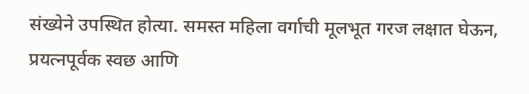संख्येने उपस्थित होत्या. समस्त महिला वर्गाची मूलभूत गरज लक्षात घेऊन, प्रयत्नपूर्वक स्वछ आणि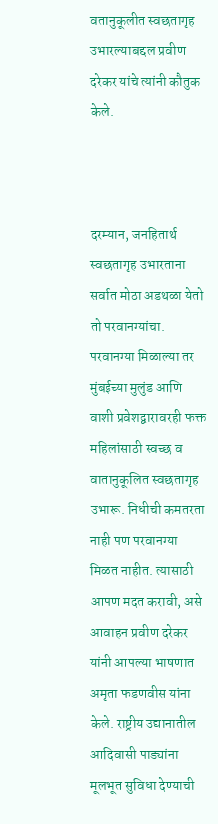वतानुकूलीत स्वछतागृह उभारल्याबद्दल प्रवीण दरेकर यांचे त्यांनी कौतुक केले.



दरम्यान, जनहितार्थ स्वछतागृह उभारताना सर्वात मोठा अडथळा येतो तो परवानग्यांचा. परवानग्या मिळाल्या तर मुंबईच्या मुलुंड आणि वाशी प्रवेशद्वारावरही फक्त महिलांसाठी स्वच्छ व वातानुकूलित स्वछतागृह उभारू. निधीची कमतरता नाही पण परवानग्या मिळत नाहीत. त्यासाठी आपण मदत करावी, असे आवाहन प्रवीण दरेकर यांनी आपल्या भाषणात अमृता फडणवीस यांना केले. राष्ट्रीय उद्यानातील आदिवासी पाड्यांना मूलभूत सुविधा देण्याची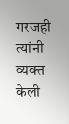गरजही त्यांनी व्यक्त केली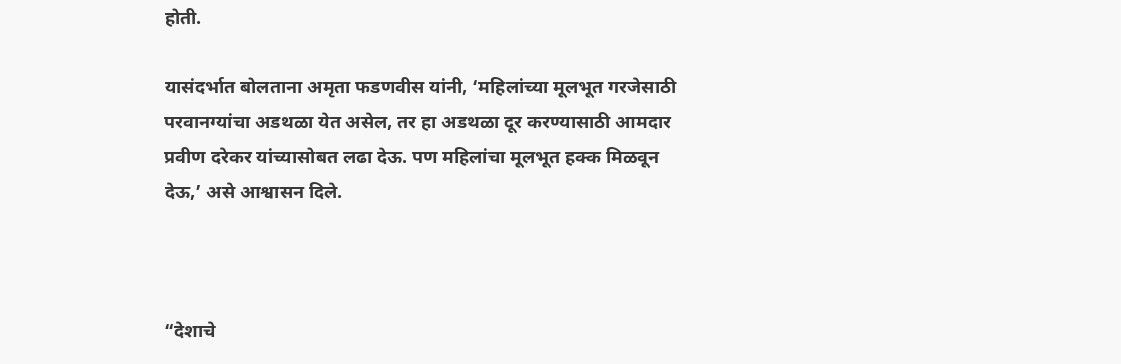होती.

यासंदर्भात बोलताना अमृता फडणवीस यांनी, ‘महिलांच्या मूलभूत गरजेसाठी परवानग्यांचा अडथळा येत असेल, तर हा अडथळा दूर करण्यासाठी आमदार प्रवीण दरेकर यांच्यासोबत लढा देऊ. पण महिलांचा मूलभूत हक्क मिळवून देऊ,’ असे आश्वासन दिले.



“देशाचे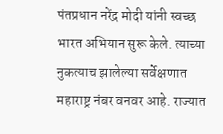पंतप्रधान नरेंद्र मोदी यांनी स्वच्छ भारत अभियान सुरू केले. त्याच्या नुकत्याच झालेल्या सर्वेक्षणात महाराष्ट्र नंबर वनवर आहे. राज्यात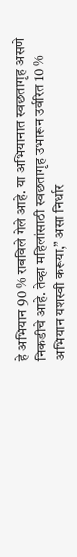हे अभियान 90 % राबविले गेले आहे. या अभियानात स्वछतागृह असणे निकडीचे आहे. तेव्हा महिलांसाठी स्वछतागृह उभारून उर्वरित 10 % अभियान यशस्वी करूया,” असा निर्धार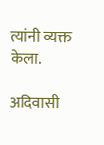त्यांनी व्यक्त केला.

अदिवासी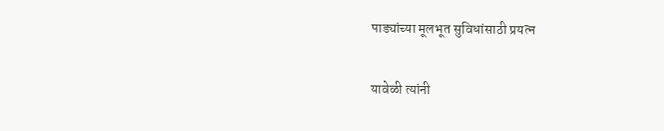पाड्यांच्या मूलभूत सुविधांसाठी प्रयत्न

यावेळी त्यांनी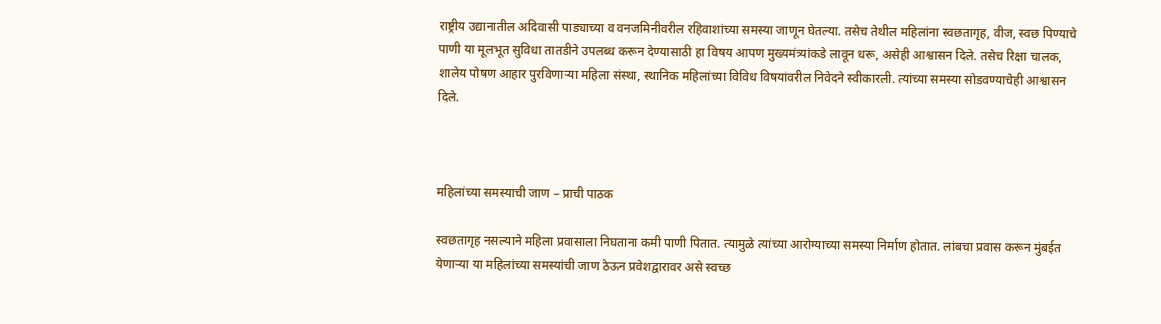राष्ट्रीय उद्यानातील अदिवासी पाड्याच्या व वनजमिनीवरील रहिवाशांच्या समस्या जाणून घेतल्या. तसेच तेथील महिलांना स्वछतागृह, वीज, स्वछ पिण्याचे पाणी या मूलभूत सुविधा तातडीने उपलब्ध करून देण्यासाठी हा विषय आपण मुख्यमंत्र्यांकडे लावून धरू, असेही आश्वासन दिले. तसेच रिक्षा चालक, शालेय पोषण आहार पुरविणाऱ्या महिला संस्था, स्थानिक महिलांच्या विविध विषयांवरील निवेदने स्वीकारली. त्यांच्या समस्या सोडवण्याचेही आश्वासन दिले.



महिलांच्या समस्याची जाण – प्राची पाठक

स्वछतागृह नसल्याने महिला प्रवासाला निघताना कमी पाणी पितात. त्यामुळे त्यांच्या आरोग्याच्या समस्या निर्माण होतात. लांबचा प्रवास करून मुंबईत येणाऱ्या या महिलांच्या समस्यांची जाण ठेऊन प्रवेशद्वारावर असे स्वच्छ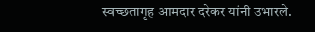स्वच्छतागृह आमदार दरेकर यांनी उभारले.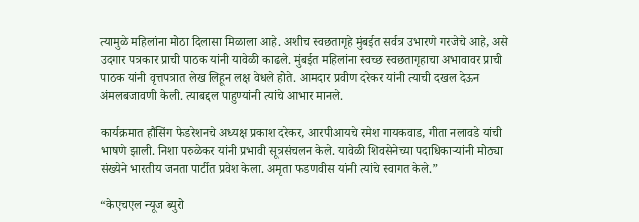त्यामुळे महिलांना मोठा दिलासा मिळाला आहे. अशीच स्वछतागृहे मुंबईत सर्वत्र उभारणे गरजेचे आहे, असे उदगार पत्रकार प्राची पाठक यांनी यावेळी काढले. मुंबईत महिलांना स्वच्छ स्वछतागृहाचा अभावावर प्राची पाठक यांनी वृत्तपत्रात लेख लिहून लक्ष वेधले होते. आमदार प्रवीण दरेकर यांनी त्याची दखल देऊन अंमलबजावणी केली. त्याबद्दल पाहुण्यांनी त्यांचे आभार मानले.

कार्यक्रमात हौसिंग फेडरेशनचे अध्यक्ष प्रकाश दरेकर, आरपीआयचे रमेश गायकवाड, गीता नलावडे यांची भाषणे झाली. निशा परुळेकर यांनी प्रभावी सूत्रसंचलन केले. यावेळी शिवसेनेच्या पदाधिकाऱ्यांनी मोठ्या संख्येने भारतीय जनता पार्टीत प्रवेश केला. अमृता फडणवीस यांनी त्यांचे स्वागत केले.”

“केएचएल न्यूज ब्युरो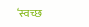‘स्वच्छ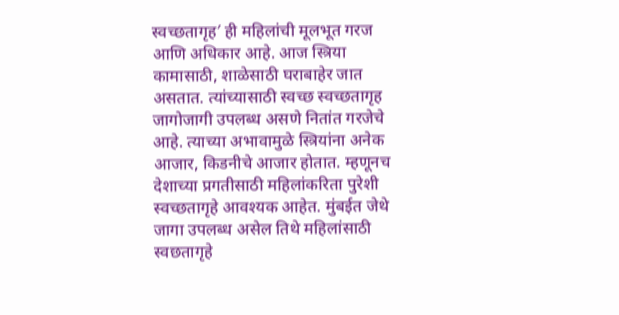स्वच्छतागृह′ ही महिलांची मूलभूत गरज आणि अधिकार आहे. आज स्त्रिया कामासाठी, शाळेसाठी घराबाहेर जात असतात. त्यांच्यासाठी स्वच्छ स्वच्छतागृह जागोजागी उपलब्ध असणे नितांत गरजेचे आहे. त्याच्या अभावामुळे स्त्रियांना अनेक आजार, किडनीचे आजार होतात. म्हणूनच देशाच्या प्रगतीसाठी महिलांकरिता पुरेशी स्वच्छतागृहे आवश्यक आहेत. मुंबईत जेथे जागा उपलब्ध असेल तिथे महिलांसाठी स्वछतागृहे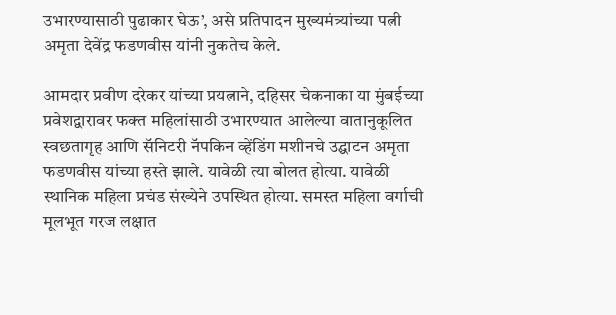उभारण्यासाठी पुढाकार घेऊ’, असे प्रतिपादन मुख्यमंत्र्यांच्या पत्नी अमृता देवेंद्र फडणवीस यांनी नुकतेच केले.

आमदार प्रवीण दरेकर यांच्या प्रयत्नाने, दहिसर चेकनाका या मुंबईच्या प्रवेशद्वारावर फक्त महिलांसाठी उभारण्यात आलेल्या वातानुकूलित स्वछतागृह आणि सॅनिटरी नॅपकिन व्हेंडिंग मशीनचे उद्घाटन अमृता फडणवीस यांच्या हस्ते झाले. यावेळी त्या बोलत होत्या. यावेळी स्थानिक महिला प्रचंड संख्येने उपस्थित होत्या. समस्त महिला वर्गाची मूलभूत गरज लक्षात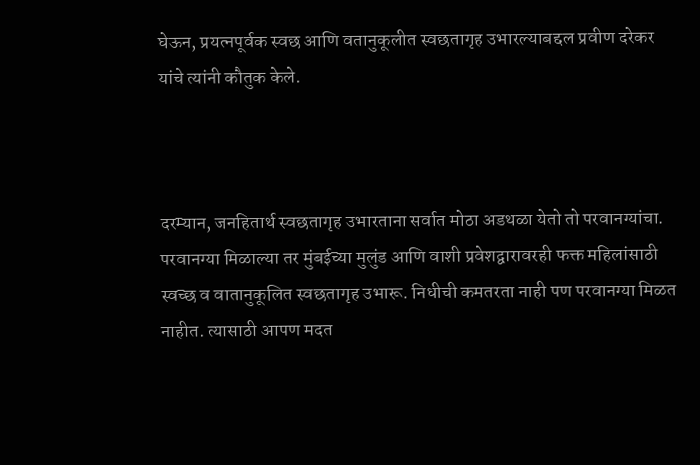घेऊन, प्रयत्नपूर्वक स्वछ आणि वतानुकूलीत स्वछतागृह उभारल्याबद्दल प्रवीण दरेकर यांचे त्यांनी कौतुक केले.



दरम्यान, जनहितार्थ स्वछतागृह उभारताना सर्वात मोठा अडथळा येतो तो परवानग्यांचा. परवानग्या मिळाल्या तर मुंबईच्या मुलुंड आणि वाशी प्रवेशद्वारावरही फक्त महिलांसाठी स्वच्छ व वातानुकूलित स्वछतागृह उभारू. निधीची कमतरता नाही पण परवानग्या मिळत नाहीत. त्यासाठी आपण मदत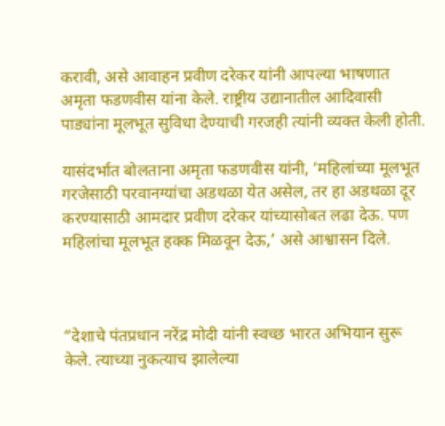करावी, असे आवाहन प्रवीण दरेकर यांनी आपल्या भाषणात अमृता फडणवीस यांना केले. राष्ट्रीय उद्यानातील आदिवासी पाड्यांना मूलभूत सुविधा देण्याची गरजही त्यांनी व्यक्त केली होती.

यासंदर्भात बोलताना अमृता फडणवीस यांनी, ‘महिलांच्या मूलभूत गरजेसाठी परवानग्यांचा अडथळा येत असेल, तर हा अडथळा दूर करण्यासाठी आमदार प्रवीण दरेकर यांच्यासोबत लढा देऊ. पण महिलांचा मूलभूत हक्क मिळवून देऊ,’ असे आश्वासन दिले.



“देशाचे पंतप्रधान नरेंद्र मोदी यांनी स्वच्छ भारत अभियान सुरू केले. त्याच्या नुकत्याच झालेल्या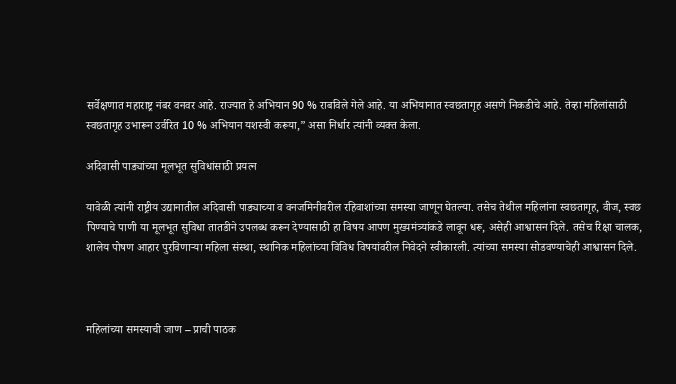सर्वेक्षणात महाराष्ट्र नंबर वनवर आहे. राज्यात हे अभियान 90 % राबविले गेले आहे. या अभियानात स्वछतागृह असणे निकडीचे आहे. तेव्हा महिलांसाठी स्वछतागृह उभारून उर्वरित 10 % अभियान यशस्वी करूया,” असा निर्धार त्यांनी व्यक्त केला.

अदिवासी पाड्यांच्या मूलभूत सुविधांसाठी प्रयत्न

यावेळी त्यांनी राष्ट्रीय उद्यानातील अदिवासी पाड्याच्या व वनजमिनीवरील रहिवाशांच्या समस्या जाणून घेतल्या. तसेच तेथील महिलांना स्वछतागृह, वीज, स्वछ पिण्याचे पाणी या मूलभूत सुविधा तातडीने उपलब्ध करून देण्यासाठी हा विषय आपण मुख्यमंत्र्यांकडे लावून धरू, असेही आश्वासन दिले. तसेच रिक्षा चालक, शालेय पोषण आहार पुरविणाऱ्या महिला संस्था, स्थानिक महिलांच्या विविध विषयांवरील निवेदने स्वीकारली. त्यांच्या समस्या सोडवण्याचेही आश्वासन दिले.



महिलांच्या समस्याची जाण – प्राची पाठक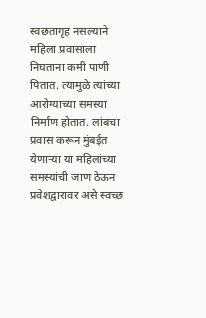स्वछतागृह नसल्याने महिला प्रवासाला निघताना कमी पाणी पितात. त्यामुळे त्यांच्या आरोग्याच्या समस्या निर्माण होतात. लांबचा प्रवास करून मुंबईत येणाऱ्या या महिलांच्या समस्यांची जाण ठेऊन प्रवेशद्वारावर असे स्वच्छ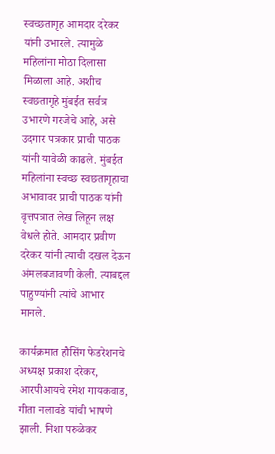स्वच्छतागृह आमदार दरेकर यांनी उभारले. त्यामुळे महिलांना मोठा दिलासा मिळाला आहे. अशीच स्वछतागृहे मुंबईत सर्वत्र उभारणे गरजेचे आहे, असे उदगार पत्रकार प्राची पाठक यांनी यावेळी काढले. मुंबईत महिलांना स्वच्छ स्वछतागृहाचा अभावावर प्राची पाठक यांनी वृत्तपत्रात लेख लिहून लक्ष वेधले होते. आमदार प्रवीण दरेकर यांनी त्याची दखल देऊन अंमलबजावणी केली. त्याबद्दल पाहुण्यांनी त्यांचे आभार मानले.

कार्यक्रमात हौसिंग फेडरेशनचे अध्यक्ष प्रकाश दरेकर, आरपीआयचे रमेश गायकवाड, गीता नलावडे यांची भाषणे झाली. निशा परुळेकर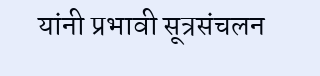यांनी प्रभावी सूत्रसंचलन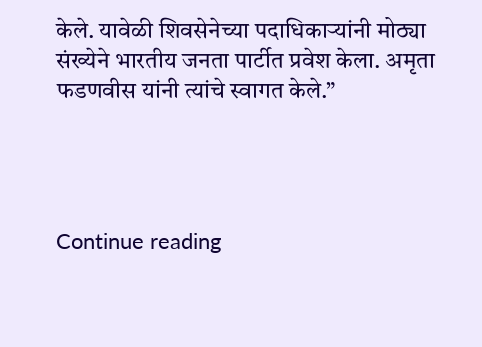केले. यावेळी शिवसेनेच्या पदाधिकाऱ्यांनी मोठ्या संख्येने भारतीय जनता पार्टीत प्रवेश केला. अमृता फडणवीस यांनी त्यांचे स्वागत केले.”




Continue reading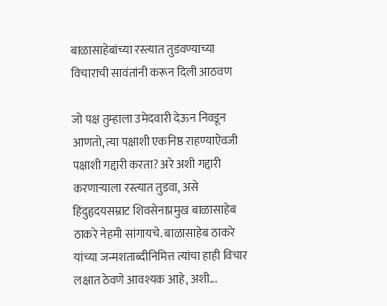बाळासाहेबांच्या रस्त्यात तुडवण्याच्या विचाराची सावंतांनी करून दिली आठवण

जो पक्ष तुम्हाला उमेदवारी देऊन निवडून आणतो, त्या पक्षाशी एकनिष्ठ राहण्याऐवजी पक्षाशी गद्दारी करता? अरे अशी गद्दारी करणाऱ्याला रस्त्यात तुडवा, असे हिंदुहृदयसम्राट शिवसेनाप्रमुख बाळासाहेब ठाकरे नेहमी सांगायचे. बाळासाहेब ठाकरे यांच्या जन्मशताब्दीनिमित्त त्यांचा हाही विचार लक्षात ठेवणे आवश्यक आहे, अशी...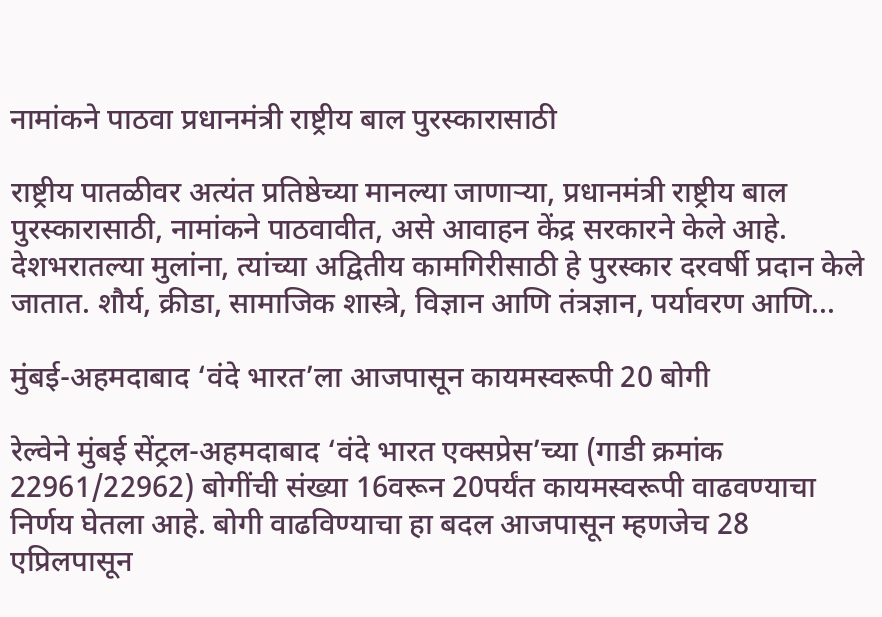नामांकने पाठवा प्रधानमंत्री राष्ट्रीय बाल पुरस्कारासाठी

राष्ट्रीय पातळीवर अत्यंत प्रतिष्ठेच्या मानल्या जाणाऱ्या, प्रधानमंत्री राष्ट्रीय बाल पुरस्कारासाठी, नामांकने पाठवावीत, असे आवाहन केंद्र सरकारने केले आहे. देशभरातल्या मुलांना, त्यांच्या अद्वितीय कामगिरीसाठी हे पुरस्कार दरवर्षी प्रदान केले जातात. शौर्य, क्रीडा, सामाजिक शास्त्रे, विज्ञान आणि तंत्रज्ञान, पर्यावरण आणि...

मुंबई-अहमदाबाद ‘वंदे भारत’ला आजपासून कायमस्वरूपी 20 बोगी

रेल्वेने मुंबई सेंट्रल-अहमदाबाद ‘वंदे भारत एक्सप्रेस’च्या (गाडी क्रमांक 22961/22962) बोगींची संख्या 16वरून 20पर्यंत कायमस्वरूपी वाढवण्याचा निर्णय घेतला आहे. बोगी वाढविण्‍याचा हा बदल आजपासून म्हणजेच 28 एप्रिलपासून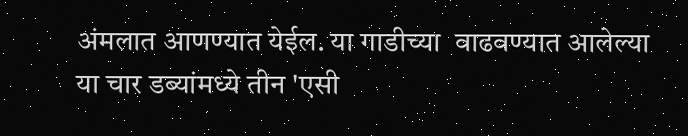अंमलात आणण्‍यात येईल. या गाडीच्या  वाढवण्यात आलेल्या या चार डब्यांमध्ये तीन 'एसी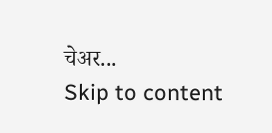चेअर...
Skip to content